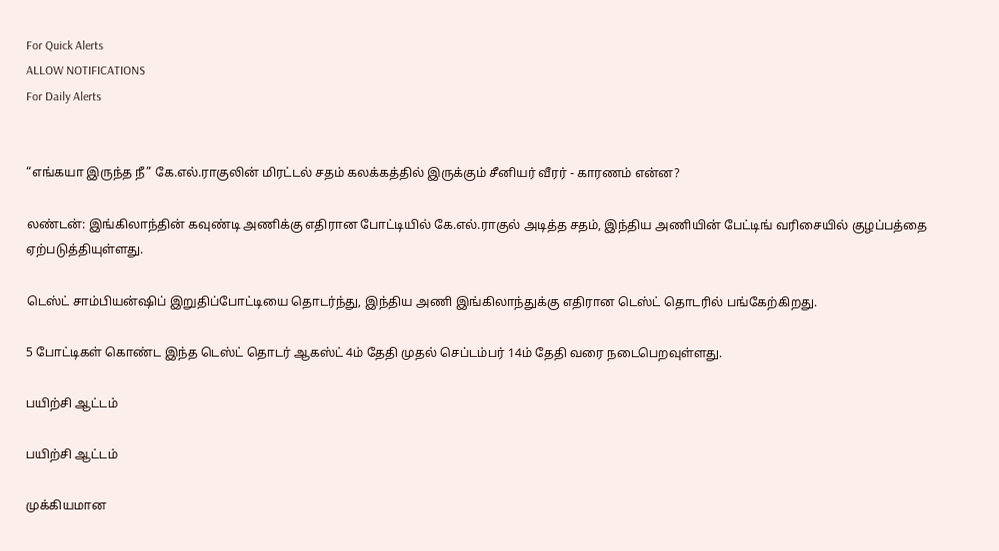For Quick Alerts
ALLOW NOTIFICATIONS
For Daily Alerts


“எங்கயா இருந்த நீ” கே.எல்.ராகுலின் மிரட்டல் சதம் கலக்கத்தில் இருக்கும் சீனியர் வீரர் - காரணம் என்ன?

லண்டன்: இங்கிலாந்தின் கவுண்டி அணிக்கு எதிரான போட்டியில் கே.எல்.ராகுல் அடித்த சதம், இந்திய அணியின் பேட்டிங் வரிசையில் குழப்பத்தை ஏற்படுத்தியுள்ளது.

டெஸ்ட் சாம்பியன்ஷிப் இறுதிப்போட்டியை தொடர்ந்து, இந்திய அணி இங்கிலாந்துக்கு எதிரான டெஸ்ட் தொடரில் பங்கேற்கிறது.

5 போட்டிகள் கொண்ட இந்த டெஸ்ட் தொடர் ஆகஸ்ட் 4ம் தேதி முதல் செப்டம்பர் 14ம் தேதி வரை நடைபெறவுள்ளது.

பயிற்சி ஆட்டம்

பயிற்சி ஆட்டம்

முக்கியமான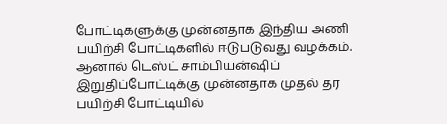போட்டிகளுக்கு முன்னதாக இந்திய அணி பயிற்சி போட்டிகளில் ஈடுபடுவது வழக்கம். ஆனால் டெஸ்ட் சாம்பியன்ஷிப் இறுதிப்போட்டிக்கு முன்னதாக முதல் தர பயிற்சி போட்டியில்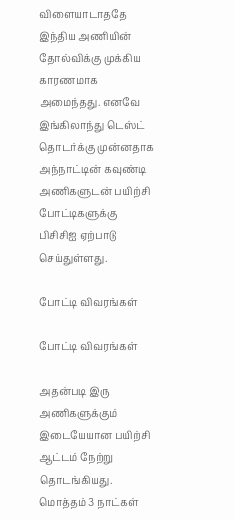விளையாடாததே இந்திய அணியின் தோல்விக்கு முக்கிய காரணமாக அமைந்தது. எனவே இங்கிலாந்து டெஸ்ட் தொடர்க்கு முன்னதாக அந்நாட்டின் கவுண்டி அணிகளுடன் பயிற்சி போட்டிகளுக்கு பிசிசிஐ ஏற்பாடு செய்துள்ளது.

போட்டி விவரங்கள்

போட்டி விவரங்கள்

அதன்படி இரு அணிகளுக்கும் இடையேயான பயிற்சி ஆட்டம் நேற்று தொடங்கியது. மொத்தம் 3 நாட்கள்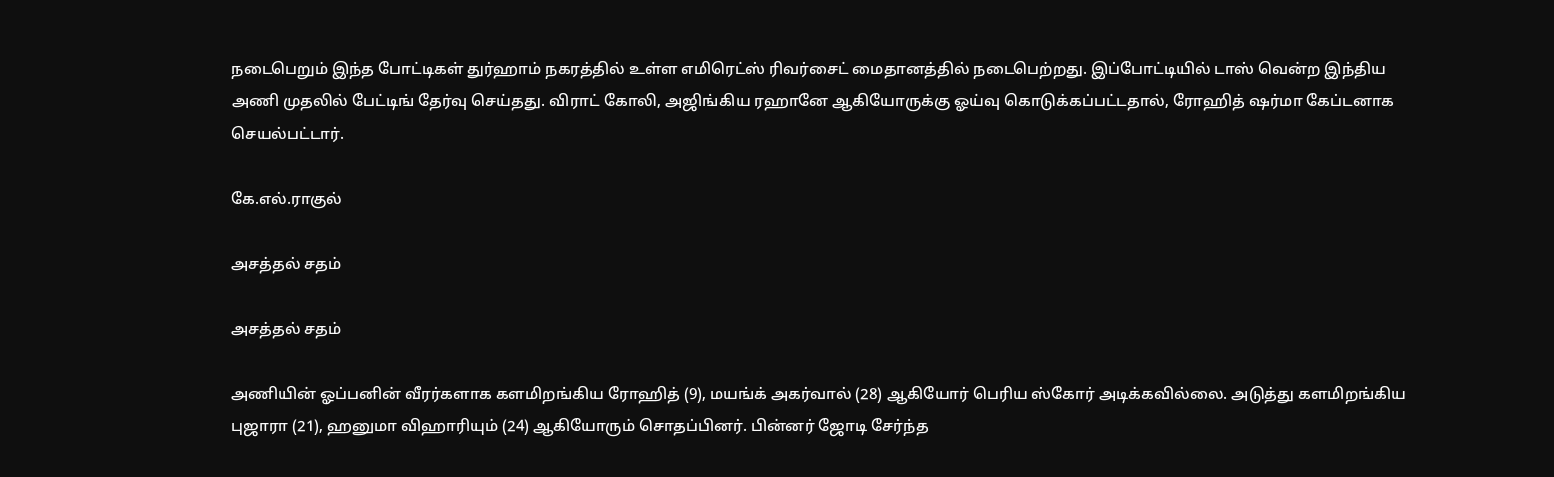நடைபெறும் இந்த போட்டிகள் துர்ஹாம் நகரத்தில் உள்ள எமிரெட்ஸ் ரிவர்சைட் மைதானத்தில் நடைபெற்றது. இப்போட்டியில் டாஸ் வென்ற இந்திய அணி முதலில் பேட்டிங் தேர்வு செய்தது. விராட் கோலி, அஜிங்கிய ரஹானே ஆகியோருக்கு ஓய்வு கொடுக்கப்பட்டதால், ரோஹித் ஷர்மா கேப்டனாக செயல்பட்டார்.

கே.எல்.ராகுல்

அசத்தல் சதம்

அசத்தல் சதம்

அணியின் ஓப்பனின் வீரர்களாக களமிறங்கிய ரோஹித் (9), மயங்க் அகர்வால் (28) ஆகியோர் பெரிய ஸ்கோர் அடிக்கவில்லை. அடுத்து களமிறங்கிய புஜாரா (21), ஹனுமா விஹாரியும் (24) ஆகியோரும் சொதப்பினர். பின்னர் ஜோடி சேர்ந்த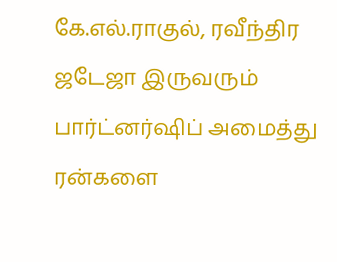கே.எல்.ராகுல், ரவீந்திர ஜடேஜா இருவரும் பார்ட்னர்ஷிப் அமைத்து ரன்களை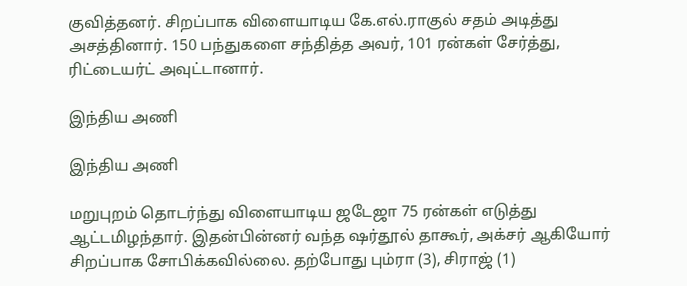குவித்தனர். சிறப்பாக விளையாடிய கே.எல்.ராகுல் சதம் அடித்து அசத்தினார். 150 பந்துகளை சந்தித்த அவர், 101 ரன்கள் சேர்த்து, ரிட்டையர்ட் அவுட்டானார்.

இந்திய அணி

இந்திய அணி

மறுபுறம் தொடர்ந்து விளையாடிய ஜடேஜா 75 ரன்கள் எடுத்து ஆட்டமிழந்தார். இதன்பின்னர் வந்த ஷர்தூல் தாகூர், அக்சர் ஆகியோர் சிறப்பாக சோபிக்கவில்லை. தற்போது பும்ரா (3), சிராஜ் (1)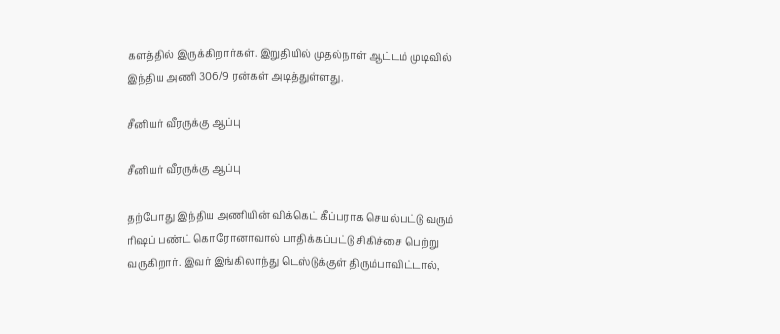களத்தில் இருக்கிறார்கள். இறுதியில் முதல்நாள் ஆட்டம் முடிவில் இந்திய அணி 306/9 ரன்கள் அடித்துள்ளது.

சீனியர் வீரருக்கு ஆப்பு

சீனியர் வீரருக்கு ஆப்பு

தற்போது இந்திய அணியின் விக்கெட் கீப்பராக செயல்பட்டு வரும் ரிஷப் பண்ட் கொரோனாவால் பாதிக்கப்பட்டு சிகிச்சை பெற்று வருகிறார். இவர் இங்கிலாந்து டெஸ்டுக்குள் திரும்பாவிட்டால்,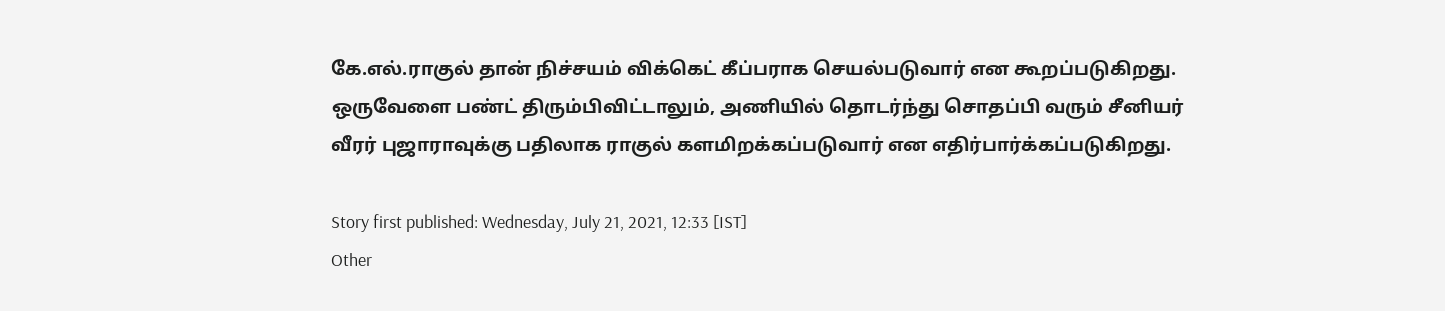கே.எல்.ராகுல் தான் நிச்சயம் விக்கெட் கீப்பராக செயல்படுவார் என கூறப்படுகிறது. ஒருவேளை பண்ட் திரும்பிவிட்டாலும், அணியில் தொடர்ந்து சொதப்பி வரும் சீனியர் வீரர் புஜாராவுக்கு பதிலாக ராகுல் களமிறக்கப்படுவார் என எதிர்பார்க்கப்படுகிறது.

Story first published: Wednesday, July 21, 2021, 12:33 [IST]
Other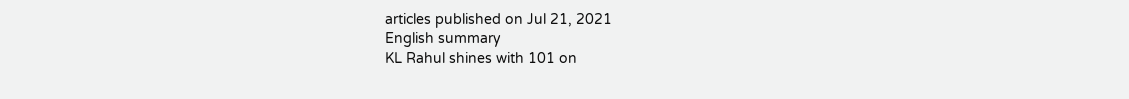articles published on Jul 21, 2021
English summary
KL Rahul shines with 101 on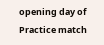opening day of Practice match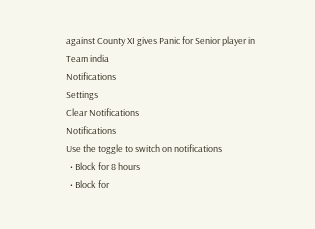against County XI gives Panic for Senior player in Team india
Notifications
Settings
Clear Notifications
Notifications
Use the toggle to switch on notifications
  • Block for 8 hours
  • Block for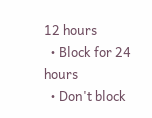12 hours
  • Block for 24 hours
  • Don't block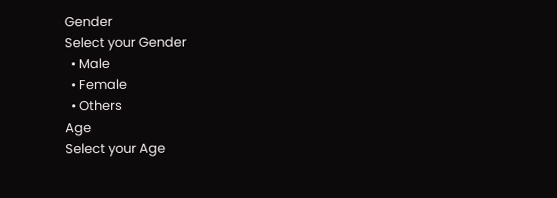Gender
Select your Gender
  • Male
  • Female
  • Others
Age
Select your Age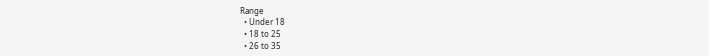Range
  • Under 18
  • 18 to 25
  • 26 to 35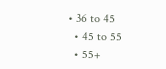• 36 to 45
  • 45 to 55
  • 55+